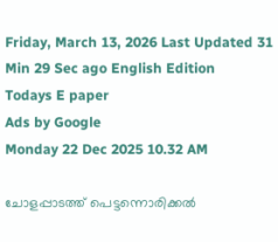Friday, March 13, 2026 Last Updated 31 Min 29 Sec ago English Edition
Todays E paper
Ads by Google
Monday 22 Dec 2025 10.32 AM

ചോളപ്പാടത്ത് പെട്ടന്നൊരിക്കല്‍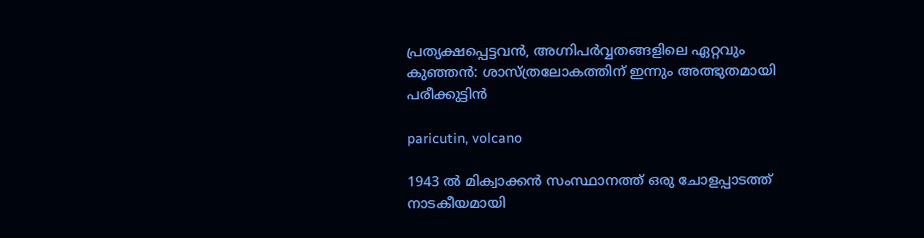പ്രത്യക്ഷപ്പെട്ടവന്‍, അഗ്നിപര്‍വ്വതങ്ങളിലെ ഏറ്റവും കുഞ്ഞന്‍: ശാസ്ത്രലോകത്തിന് ഇന്നും അത്ഭുതമായി പരീക്കുട്ടിന്‍

paricutin, volcano

1943 ല്‍ മിക്വാക്കന്‍ സംസ്ഥാനത്ത് ഒരു ചോളപ്പാടത്ത് നാടകീയമായി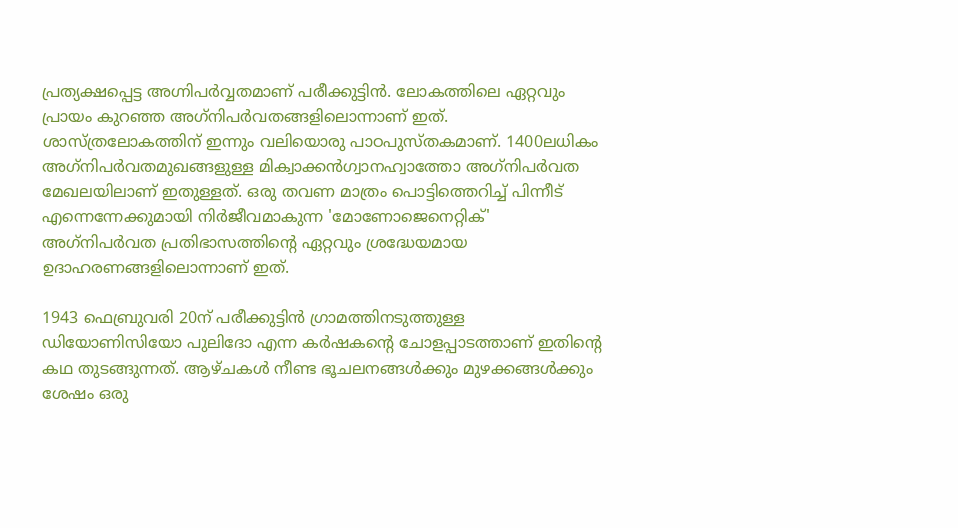പ്രത്യക്ഷപ്പെട്ട അഗ്നിപര്‍വ്വതമാണ് പരീക്കുട്ടിന്‍. ലോകത്തിലെ ഏറ്റവും പ്രായം കുറഞ്ഞ അഗ്‌നിപര്‍വതങ്ങളിലൊന്നാണ് ഇത്. ശാസ്ത്രലോകത്തിന് ഇന്നും വലിയൊരു പാഠപുസ്തകമാണ്. 1400ലധികം അഗ്‌നിപര്‍വതമുഖങ്ങളുള്ള മിക്വാക്കന്‍ഗ്വാനഹ്വാത്തോ അഗ്‌നിപര്‍വത മേഖലയിലാണ് ഇതുള്ളത്. ഒരു തവണ മാത്രം പൊട്ടിത്തെറിച്ച് പിന്നീട് എന്നെന്നേക്കുമായി നിര്‍ജീവമാകുന്ന 'മോണോജെനെറ്റിക്' അഗ്‌നിപര്‍വത പ്രതിഭാസത്തിന്റെ ഏറ്റവും ശ്രദ്ധേയമായ ഉദാഹരണങ്ങളിലൊന്നാണ് ഇത്.

1943 ഫെബ്രുവരി 20ന് പരീക്കുട്ടിന്‍ ഗ്രാമത്തിനടുത്തുള്ള ഡിയോണിസിയോ പുലിദോ എന്ന കര്‍ഷകന്റെ ചോളപ്പാടത്താണ് ഇതിന്റെ കഥ തുടങ്ങുന്നത്. ആഴ്ചകള്‍ നീണ്ട ഭൂചലനങ്ങള്‍ക്കും മുഴക്കങ്ങള്‍ക്കും ശേഷം ഒരു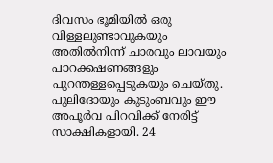ദിവസം ഭൂമിയില്‍ ഒരു വിള്ളലുണ്ടാവുകയും അതില്‍നിന്ന് ചാരവും ലാവയും പാറക്കഷണങ്ങളും പുറന്തള്ളപ്പെടുകയും ചെയ്തു. പുലിദോയും കുടുംബവും ഈ അപൂര്‍വ പിറവിക്ക് നേരിട്ട് സാക്ഷികളായി. 24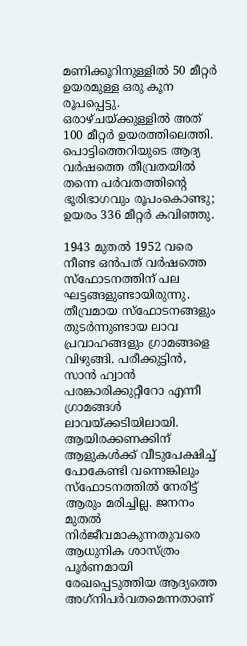മണിക്കൂറിനുള്ളില്‍ 50 മീറ്റര്‍ ഉയരമുള്ള ഒരു കൂന രൂപപ്പെട്ടു. ഒരാഴ്ചയ്ക്കുള്ളില്‍ അത് 100 മീറ്റര്‍ ഉയരത്തിലെത്തി. പൊട്ടിത്തെറിയുടെ ആദ്യ വര്‍ഷത്തെ തീവ്രതയില്‍ തന്നെ പര്‍വതത്തിന്റെ ഭൂരിഭാഗവും രൂപംകൊണ്ടു; ഉയരം 336 മീറ്റര്‍ കവിഞ്ഞു.

1943 മുതല്‍ 1952 വരെ നീണ്ട ഒന്‍പത് വര്‍ഷത്തെ സ്‌ഫോടനത്തിന് പല ഘട്ടങ്ങളുണ്ടായിരുന്നു. തീവ്രമായ സ്‌ഫോടനങ്ങളും തുടര്‍ന്നുണ്ടായ ലാവ പ്രവാഹങ്ങളും ഗ്രാമങ്ങളെ വിഴുങ്ങി. പരീക്കുട്ടിന്‍, സാന്‍ ഹ്വാന്‍ പരങ്കാരിക്കുറ്റീറോ എന്നീ ഗ്രാമങ്ങള്‍ ലാവയ്ക്കടിയിലായി. ആയിരക്കണക്കിന് ആളുകള്‍ക്ക് വീടുപേക്ഷിച്ച് പോകേണ്ടി വന്നെങ്കിലും സ്‌ഫോടനത്തില്‍ നേരിട്ട് ആരും മരിച്ചില്ല. ജനനം മുതല്‍ നിര്‍ജീവമാകുന്നതുവരെ ആധുനിക ശാസ്ത്രം പൂര്‍ണമായി രേഖപ്പെടുത്തിയ ആദ്യത്തെ അഗ്‌നിപര്‍വതമെന്നതാണ്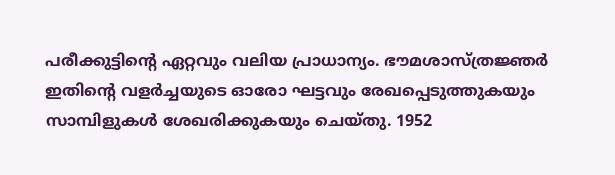പരീക്കുട്ടിന്റെ ഏറ്റവും വലിയ പ്രാധാന്യം. ഭൗമശാസ്ത്രജ്ഞര്‍ ഇതിന്റെ വളര്‍ച്ചയുടെ ഓരോ ഘട്ടവും രേഖപ്പെടുത്തുകയും സാമ്പിളുകള്‍ ശേഖരിക്കുകയും ചെയ്തു. 1952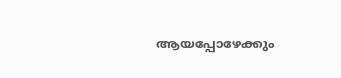ആയപ്പോഴേക്കും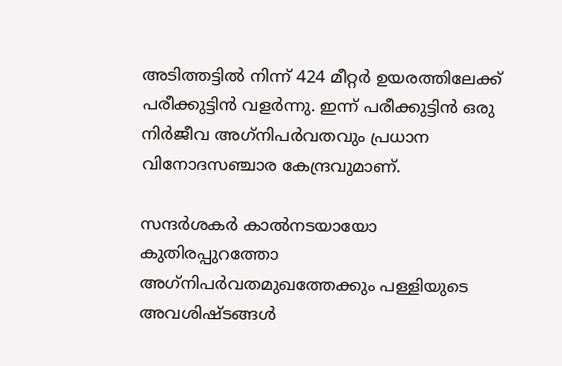അടിത്തട്ടില്‍ നിന്ന് 424 മീറ്റര്‍ ഉയരത്തിലേക്ക് പരീക്കുട്ടിന്‍ വളര്‍ന്നു. ഇന്ന് പരീക്കുട്ടിന്‍ ഒരു നിര്‍ജീവ അഗ്‌നിപര്‍വതവും പ്രധാന വിനോദസഞ്ചാര കേന്ദ്രവുമാണ്.

സന്ദര്‍ശകര്‍ കാല്‍നടയായോ കുതിരപ്പുറത്തോ അഗ്‌നിപര്‍വതമുഖത്തേക്കും പള്ളിയുടെ അവശിഷ്ടങ്ങള്‍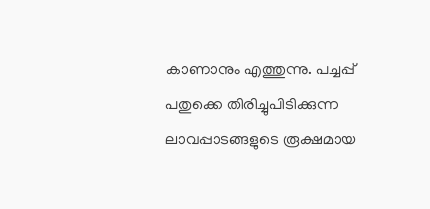കാണാനും എത്തുന്നു. പച്ചപ്പ് പതുക്കെ തിരിച്ചുപിടിക്കുന്ന ലാവപ്പാടങ്ങളുടെ രൂക്ഷമായ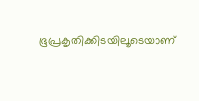ഭൂപ്രകൃതിക്കിടയിലൂടെയാണ്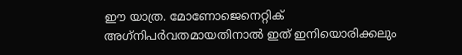ഈ യാത്ര. മോണോജെനെറ്റിക് അഗ്‌നിപര്‍വതമായതിനാല്‍ ഇത് ഇനിയൊരിക്കലും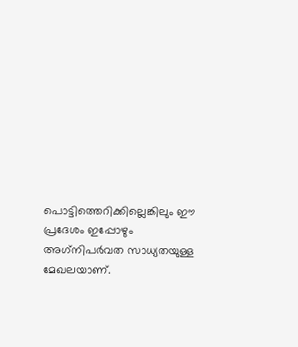പൊട്ടിത്തെറിക്കില്ലെങ്കിലും ഈ പ്രദേശം ഇപ്പോഴും അഗ്‌നിപര്‍വത സാധ്യതയുള്ള മേഖലയാണ്.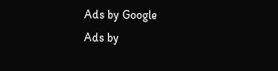Ads by Google
Ads by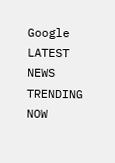Google
LATEST NEWS
TRENDING NOW